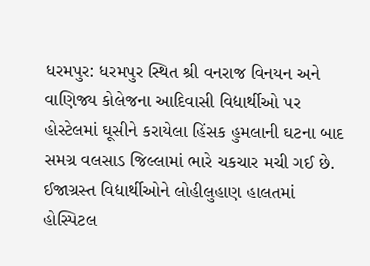ધરમપુર: ધરમપુર સ્થિત શ્રી વનરાજ વિનયન અને વાણિજ્ય કોલેજના આદિવાસી વિદ્યાર્થીઓ પર હોસ્ટેલમાં ઘૂસીને કરાયેલા હિંસક હુમલાની ઘટના બાદ સમગ્ર વલસાડ જિલ્લામાં ભારે ચકચાર મચી ગઈ છે. ઈજાગ્રસ્ત વિદ્યાર્થીઓને લોહીલુહાણ હાલતમાં હોસ્પિટલ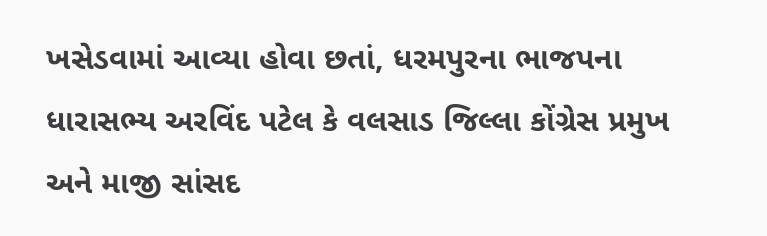ખસેડવામાં આવ્યા હોવા છતાં, ધરમપુરના ભાજપના ધારાસભ્ય અરવિંદ પટેલ કે વલસાડ જિલ્લા કોંગ્રેસ પ્રમુખ અને માજી સાંસદ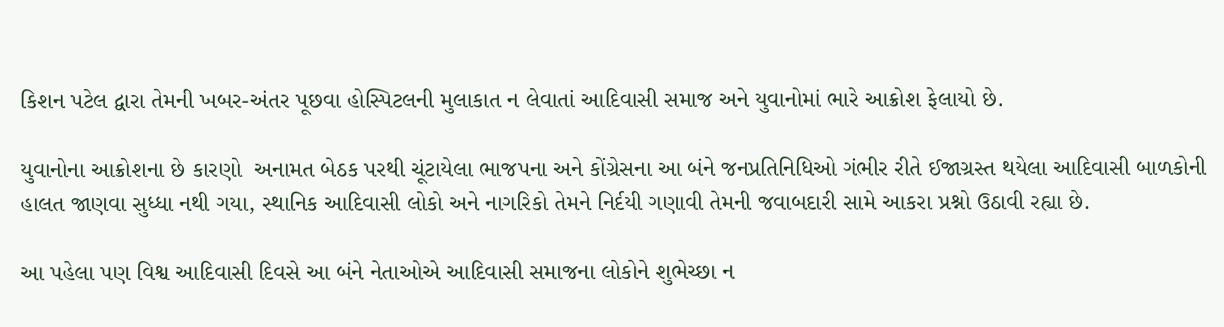કિશન પટેલ દ્વારા તેમની ખબર-અંતર પૂછવા હોસ્પિટલની મુલાકાત ન લેવાતાં આદિવાસી સમાજ અને યુવાનોમાં ભારે આક્રોશ ફેલાયો છે.

યુવાનોના આક્રોશના છે કારણો  અનામત બેઠક પરથી ચૂંટાયેલા ભાજપના અને કોંગ્રેસના આ બંને જનપ્રતિનિધિઓ ગંભીર રીતે ઈજાગ્રસ્ત થયેલા આદિવાસી બાળકોની હાલત જાણવા સુધ્ધા નથી ગયા, સ્થાનિક આદિવાસી લોકો અને નાગરિકો તેમને નિર્દયી ગણાવી તેમની જવાબદારી સામે આકરા પ્રશ્નો ઉઠાવી રહ્યા છે.

આ પહેલા પણ વિશ્વ આદિવાસી દિવસે આ બંને નેતાઓએ આદિવાસી સમાજના લોકોને શુભેચ્છા ન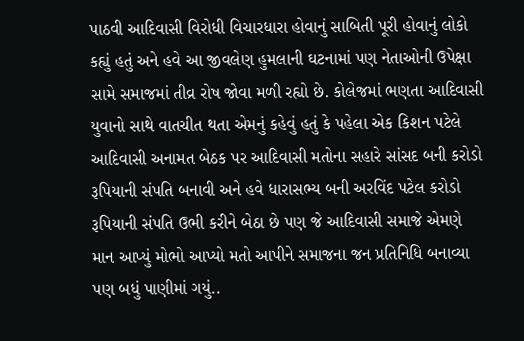પાઠવી આદિવાસી વિરોધી વિચારધારા હોવાનું સાબિતી પૂરી હોવાનું લોકો કહ્યું હતું અને હવે આ જીવલેણ હુમલાની ઘટનામાં પણ નેતાઓની ઉપેક્ષા સામે સમાજમાં તીવ્ર રોષ જોવા મળી રહ્યો છે. કોલેજમાં ભણતા આદિવાસી યુવાનો સાથે વાતચીત થતા એમનું કહેવું હતું કે પહેલા એક કિશન પટેલે આદિવાસી અનામત બેઠક પર આદિવાસી મતોના સહારે સાંસદ બની કરોડો રૂપિયાની સંપતિ બનાવી અને હવે ધારાસભ્ય બની અરવિંદ પટેલ કરોડો રૂપિયાની સંપતિ ઉભી કરીને બેઠા છે પણ જે આદિવાસી સમાજે એમણે માન આપ્યું મોભો આપ્યો મતો આપીને સમાજના જન પ્રતિનિધિ બનાવ્યા પણ બધું પાણીમાં ગયું..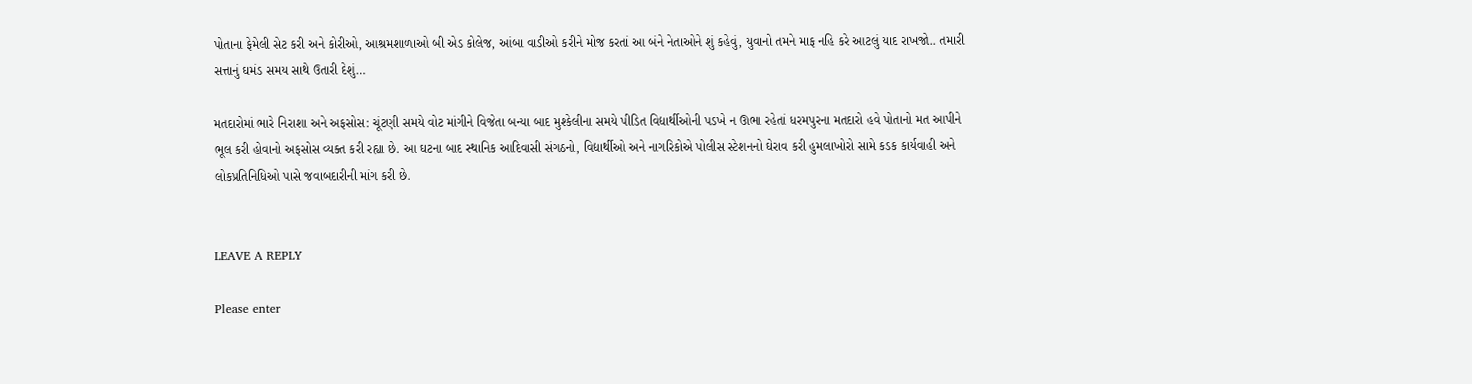પોતાના ફેમેલી સેટ કરી અને કોરીઓ, આશ્રમશાળાઓ બી એડ કોલેજ, આંબા વાડીઓ કરીને મોજ કરતાં આ બંને નેતાઓને શું કહેવું, યુવાનો તમને માફ નહિ કરે આટલું યાદ રાખજો.. તમારી સત્તાનું ઘમંડ સમય સાથે ઉતારી દેશું…

મતદારોમાં ભારે નિરાશા અને અફસોસ: ચૂંટણી સમયે વોટ માંગીને વિજેતા બન્યા બાદ મુશ્કેલીના સમયે પીડિત વિદ્યાર્થીઓની પડખે ન ઊભા રહેતાં ધરમપુરના મતદારો હવે પોતાનો મત આપીને ભૂલ કરી હોવાનો અફસોસ વ્યક્ત કરી રહ્યા છે. આ ઘટના બાદ સ્થાનિક આદિવાસી સંગઠનો, વિદ્યાર્થીઓ અને નાગરિકોએ પોલીસ સ્ટેશનનો ઘેરાવ કરી હુમલાખોરો સામે કડક કાર્યવાહી અને લોકપ્રતિનિધિઓ પાસે જવાબદારીની માંગ કરી છે.


LEAVE A REPLY

Please enter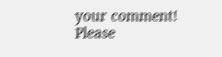your comment!
Please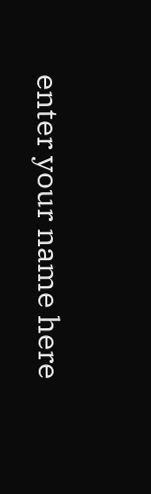enter your name here